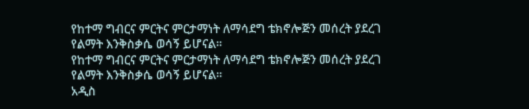የከተማ ግብርና ምርትና ምርታማነት ለማሳደግ ቴክኖሎጅን መሰረት ያደረገ የልማት እንቅስቃሴ ወሳኝ ይሆናል፡፡
የከተማ ግብርና ምርትና ምርታማነት ለማሳደግ ቴክኖሎጅን መሰረት ያደረገ የልማት እንቅስቃሴ ወሳኝ ይሆናል፡፡
አዲስ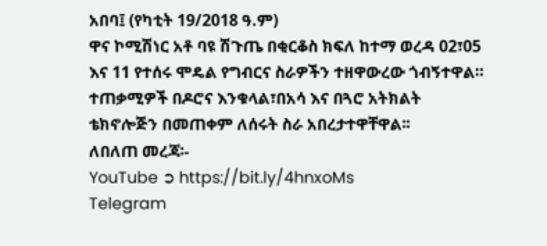አበባ፤ (የካቲት 19/2018 ዓ.ም)
ዋና ኮሚሽነር አቶ ባዩ ሽጉጤ በቂርቆስ ክፍለ ከተማ ወረዳ 02፣05 እና 11 የተሰሩ ሞዴል የግብርና ስራዎችን ተዘዋውረው ጎብኝተዋል።
ተጠቃሚዎች በዶሮና እንቁላል፣በአሳ እና በጓሮ አትክልት ቴክኖሎጅን በመጠቀም ለሰሩት ስራ አበረታተዋቸዋል፡፡
ለበለጠ መረጃ፡-
YouTube ➲ https://bit.ly/4hnxoMs
Telegram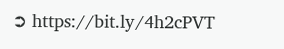➲ https://bit.ly/4h2cPVT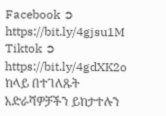Facebook ➲ https://bit.ly/4gjsu1M
Tiktok ➲ https://bit.ly/4gdXK2o
ከላይ በተገለጹት አድራሻዎቻችን ይከታተሉን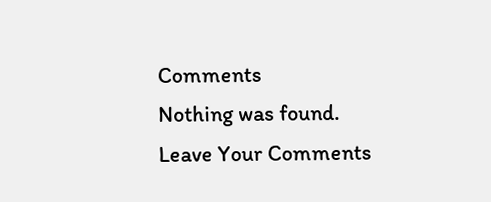Comments
Nothing was found.
Leave Your Comments